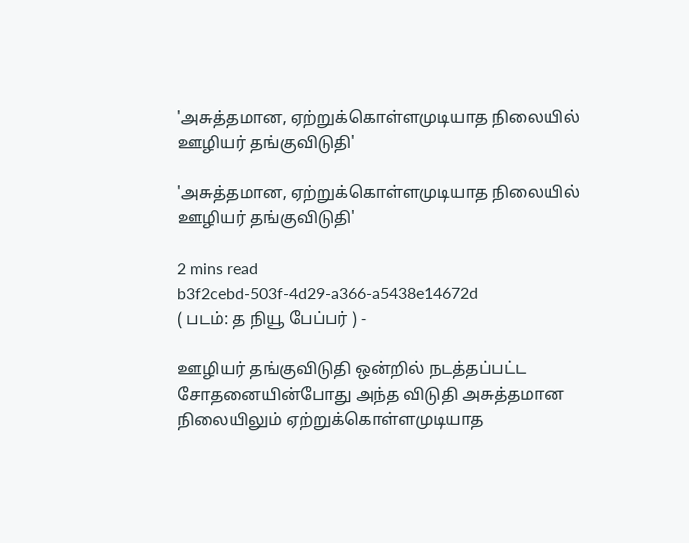'அசுத்தமான, ஏற்றுக்கொள்ளமுடியாத நிலையில் ஊழியர் தங்குவிடுதி'

'அசுத்தமான, ஏற்றுக்கொள்ளமுடியாத நிலையில் ஊழியர் தங்குவிடுதி'

2 mins read
b3f2cebd-503f-4d29-a366-a5438e14672d
( படம்: த நியூ பேப்பர் ) -

ஊழியர் தங்குவிடுதி ஒன்றில் நடத்தப்பட்ட சோதனையின்போது அந்த விடுதி அசுத்தமான நிலையிலும் ஏற்றுக்கொள்ளமுடியாத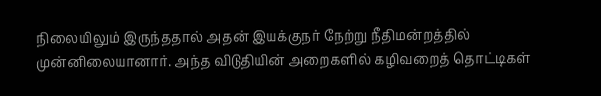நிலையிலும் இருந்ததால் அதன் இயக்குநர் நேற்று நீதிமன்றத்தில் முன்னிலையானார். அந்த விடுதியின் அறைகளில் கழிவறைத் தொட்டிகள்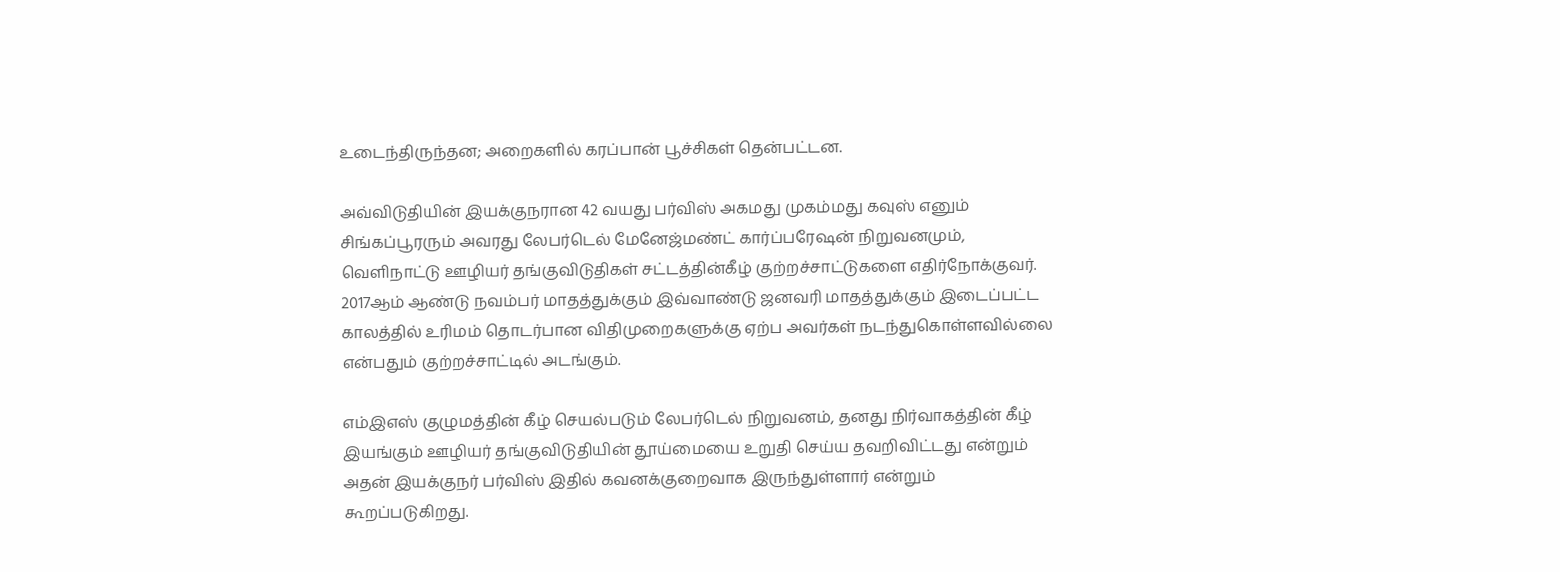உடைந்திருந்தன; அறைகளில் கரப்பான் பூச்சிகள் தென்பட்டன.

அவ்விடுதியின் இயக்குநரான 42 வயது பர்விஸ் அகமது முகம்மது கவுஸ் எனும் சிங்கப்பூரரும் அவரது லேபர்டெல் மேனேஜ்மண்ட் கார்ப்பரேஷன் நிறுவனமும், வெளிநாட்டு ஊழியர் தங்குவிடுதிகள் சட்டத்தின்கீழ் குற்றச்சாட்டுகளை எதிர்நோக்குவர். 2017ஆம் ஆண்டு நவம்பர் மாதத்துக்கும் இவ்வாண்டு ஜனவரி மாதத்துக்கும் இடைப்பட்ட காலத்தில் உரிமம் தொடர்பான விதிமுறைகளுக்கு ஏற்ப அவர்கள் நடந்துகொள்ளவில்லை என்பதும் குற்றச்சாட்டில் அடங்கும்.

எம்இஎஸ் குழுமத்தின் கீழ் செயல்படும் லேபர்டெல் நிறுவனம், தனது நிர்வாகத்தின் கீழ் இயங்கும் ஊழியர் தங்குவிடுதியின் தூய்மையை உறுதி செய்ய தவறிவிட்டது என்றும் அதன் இயக்குநர் பர்விஸ் இதில் கவனக்குறைவாக இருந்துள்ளார் என்றும் கூறப்படுகிறது.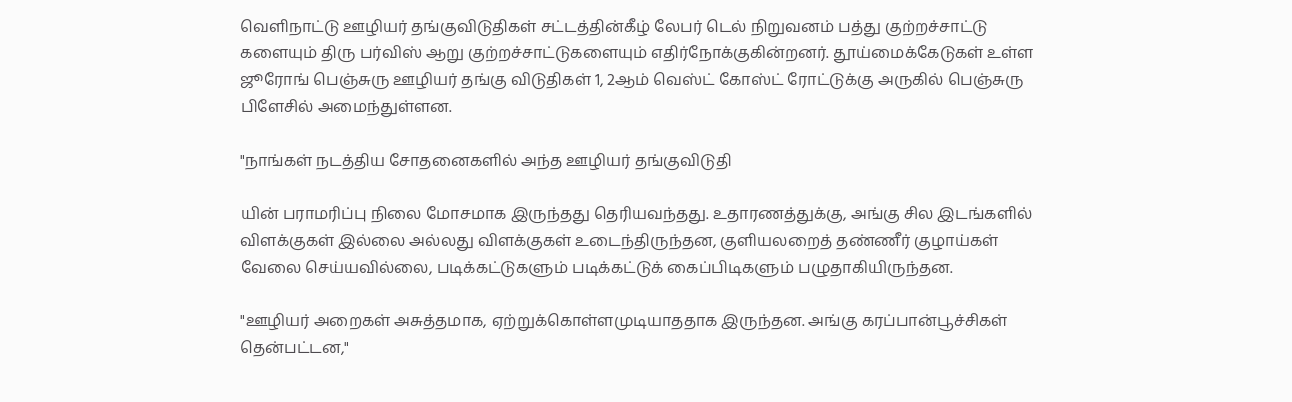வெளிநாட்டு ஊழியர் தங்குவிடுதிகள் சட்டத்தின்கீழ் லேபர் டெல் நிறுவனம் பத்து குற்றச்சாட்டு களையும் திரு பர்விஸ் ஆறு குற்றச்சாட்டுகளையும் எதிர்நோக்குகின்றனர். தூய்மைக்கேடுகள் உள்ள ஜூரோங் பெஞ்சுரு ஊழியர் தங்கு விடுதிகள் 1, 2ஆம் வெஸ்ட் கோஸ்ட் ரோட்டுக்கு அருகில் பெஞ்சுரு பிளேசில் அமைந்துள்ளன.

"நாங்கள் நடத்திய சோதனைகளில் அந்த ஊழியர் தங்குவிடுதி

யின் பராமரிப்பு நிலை மோசமாக இருந்தது தெரியவந்தது. உதாரணத்துக்கு, அங்கு சில இடங்களில் விளக்குகள் இல்லை அல்லது விளக்குகள் உடைந்திருந்தன, குளியலறைத் தண்ணீர் குழாய்கள் வேலை செய்யவில்லை, படிக்கட்டுகளும் படிக்கட்டுக் கைப்பிடிகளும் பழுதாகியிருந்தன.

"ஊழியர் அறைகள் அசுத்தமாக, ஏற்றுக்கொள்ளமுடியாததாக இருந்தன. அங்கு கரப்பான்பூச்சிகள் தென்பட்டன,"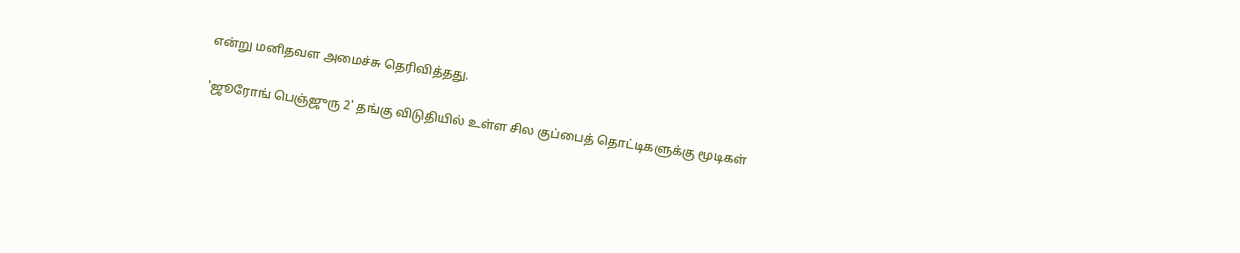என்று மனிதவள அமைச்சு தெரிவித்தது.

'ஜூரோங் பெஞ்ஜுரு 2' தங்கு விடுதியில் உள்ள சில குப்பைத் தொட்டிகளுக்கு மூடிகள்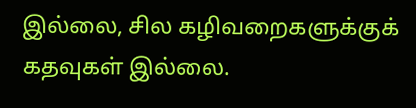இல்லை, சில கழிவறைகளுக்குக் கதவுகள் இல்லை.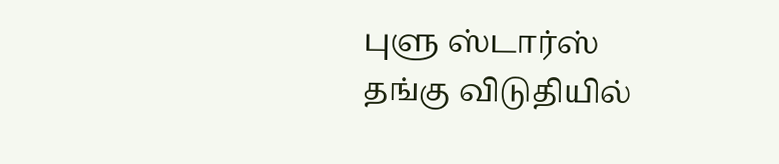புளு ஸ்டார்ஸ் தங்கு விடுதியில்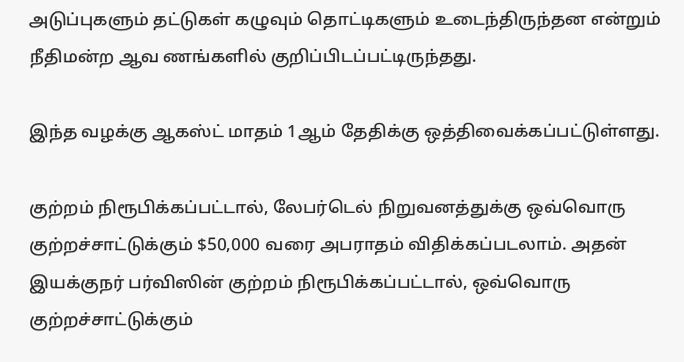அடுப்புகளும் தட்டுகள் கழுவும் தொட்டிகளும் உடைந்திருந்தன என்றும் நீதிமன்ற ஆவ ணங்களில் குறிப்பிடப்பட்டிருந்தது.

இந்த வழக்கு ஆகஸ்ட் மாதம் 1ஆம் தேதிக்கு ஒத்திவைக்கப்பட்டுள்ளது.

குற்றம் நிரூபிக்கப்பட்டால், லேபர்டெல் நிறுவனத்துக்கு ஒவ்வொரு குற்றச்சாட்டுக்கும் $50,000 வரை அபராதம் விதிக்கப்படலாம். அதன் இயக்குநர் பர்விஸின் குற்றம் நிரூபிக்கப்பட்டால், ஒவ்வொரு குற்றச்சாட்டுக்கும்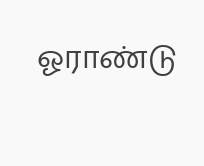ஓராண்டு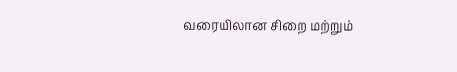வரையிலான சிறை மற்றும்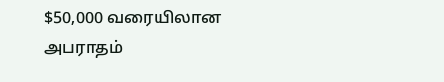$50,000 வரையிலான அபராதம்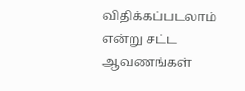விதிக்கப்படலாம் என்று சட்ட ஆவணங்கள்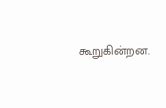கூறுகின்றன.